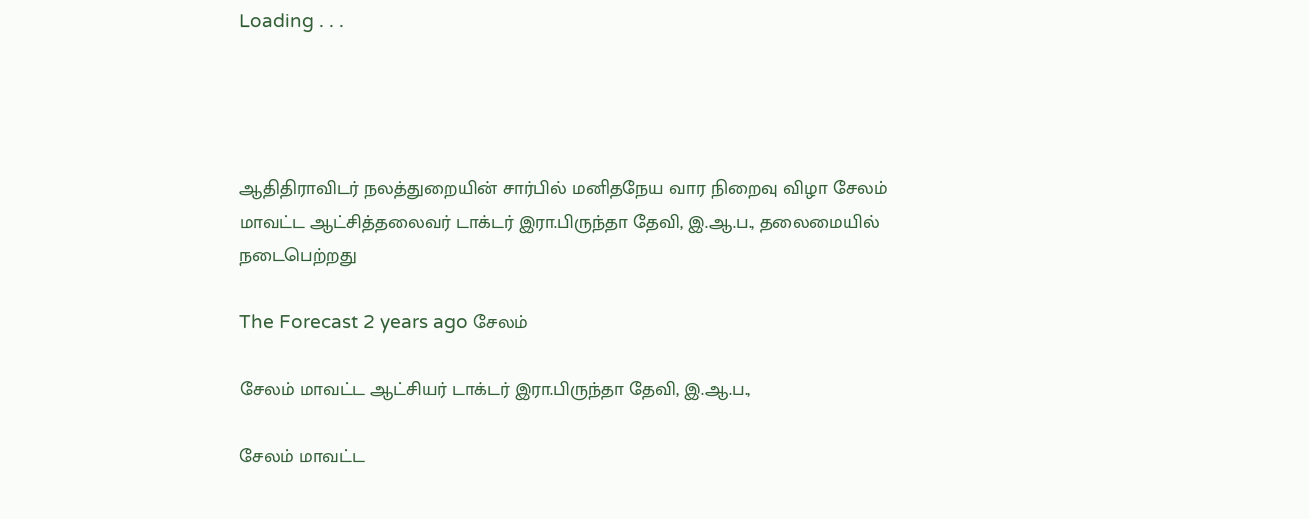Loading . . .




ஆதிதிராவிடர் நலத்துறையின் சார்பில் மனிதநேய வார நிறைவு விழா சேலம் மாவட்ட ஆட்சித்தலைவர் டாக்டர் இரா.பிருந்தா தேவி, இ.ஆ.ப., தலைமையில் நடைபெற்றது

The Forecast 2 years ago சேலம்

சேலம் மாவட்ட ஆட்சியர் டாக்டர் இரா.பிருந்தா தேவி, இ.ஆ.ப.,

சேலம் மாவட்ட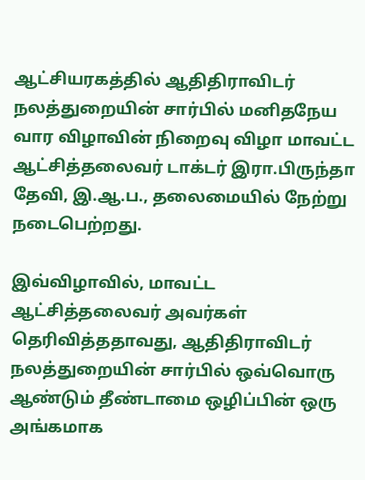ஆட்சியரகத்தில் ஆதிதிராவிடர் நலத்துறையின் சார்பில் மனிதநேய வார விழாவின் நிறைவு விழா மாவட்ட ஆட்சித்தலைவர் டாக்டர் இரா.பிருந்தா தேவி, இ.ஆ.ப., தலைமையில் நேற்று நடைபெற்றது.

இவ்விழாவில், மாவட்ட ஆட்சித்தலைவர் அவர்கள் தெரிவித்ததாவது, ஆதிதிராவிடர் நலத்துறையின் சார்பில் ஒவ்வொரு ஆண்டும் தீண்டாமை ஒழிப்பின் ஒரு அங்கமாக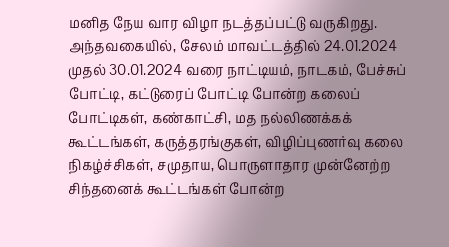மனித நேய வார விழா நடத்தப்பட்டு வருகிறது. அந்தவகையில், சேலம் மாவட்டத்தில் 24.01.2024 முதல் 30.01.2024 வரை நாட்டியம், நாடகம், பேச்சுப் போட்டி, கட்டுரைப் போட்டி போன்ற கலைப் போட்டிகள், கண்காட்சி, மத நல்லிணக்கக் கூட்டங்கள், கருத்தரங்குகள், விழிப்புணர்வு கலை நிகழ்ச்சிகள், சமுதாய, பொருளாதார முன்னேற்ற சிந்தனைக் கூட்டங்கள் போன்ற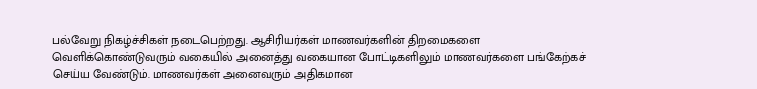பல்வேறு நிகழ்ச்சிகள் நடைபெற்றது. ஆசிரியர்கள் மாணவர்களின் திறமைகளை வெளிக்கொண்டுவரும் வகையில் அனைத்து வகையான போட்டிகளிலும் மாணவர்களை பங்கேற்கச் செய்ய வேண்டும். மாணவர்கள் அனைவரும் அதிகமான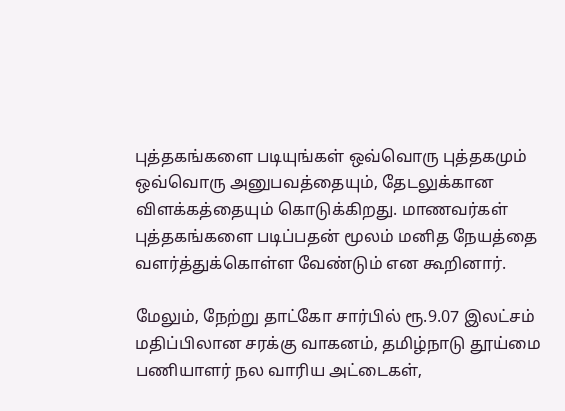புத்தகங்களை படியுங்கள் ஒவ்வொரு புத்தகமும் ஒவ்வொரு அனுபவத்தையும், தேடலுக்கான விளக்கத்தையும் கொடுக்கிறது. மாணவர்கள் புத்தகங்களை படிப்பதன் மூலம் மனித நேயத்தை வளர்த்துக்கொள்ள வேண்டும் என கூறினார்.

மேலும், நேற்று தாட்கோ சார்பில் ரூ.9.07 இலட்சம் மதிப்பிலான சரக்கு வாகனம், தமிழ்நாடு தூய்மை பணியாளர் நல வாரிய அட்டைகள்,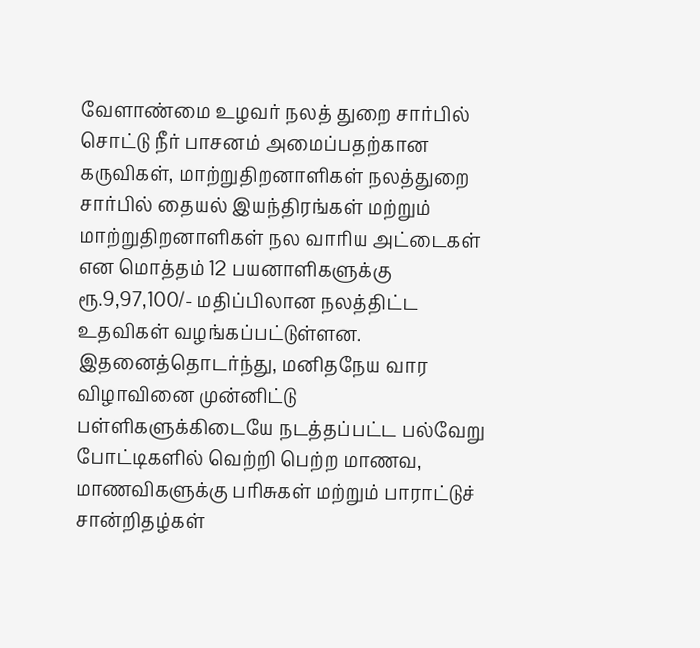வேளாண்மை உழவர் நலத் துறை சார்பில் சொட்டு நீர் பாசனம் அமைப்பதற்கான கருவிகள், மாற்றுதிறனாளிகள் நலத்துறை சார்பில் தையல் இயந்திரங்கள் மற்றும் மாற்றுதிறனாளிகள் நல வாரிய அட்டைகள் என மொத்தம் 12 பயனாளிகளுக்கு ரூ.9,97,100/- மதிப்பிலான நலத்திட்ட உதவிகள் வழங்கப்பட்டுள்ளன. இதனைத்தொடர்ந்து, மனிதநேய வார விழாவினை முன்னிட்டு பள்ளிகளுக்கிடையே நடத்தப்பட்ட பல்வேறு போட்டிகளில் வெற்றி பெற்ற மாணவ, மாணவிகளுக்கு பரிசுகள் மற்றும் பாராட்டுச் சான்றிதழ்கள்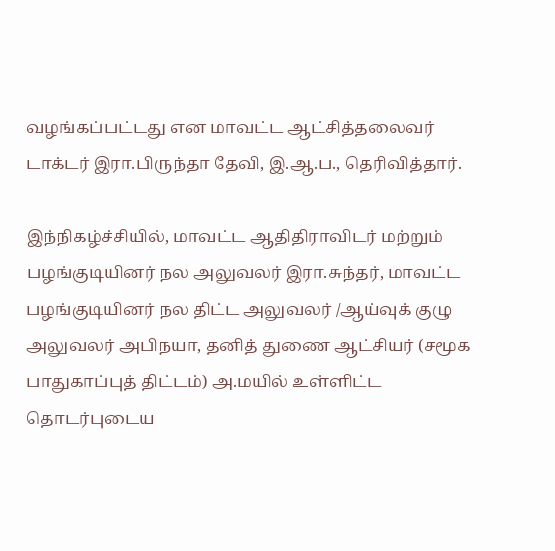வழங்கப்பட்டது என மாவட்ட ஆட்சித்தலைவர் டாக்டர் இரா.பிருந்தா தேவி, இ.ஆ.ப., தெரிவித்தார்.

இந்நிகழ்ச்சியில், மாவட்ட ஆதிதிராவிடர் மற்றும் பழங்குடியினர் நல அலுவலர் இரா.சுந்தர், மாவட்ட பழங்குடியினர் நல திட்ட அலுவலர் /ஆய்வுக் குழு அலுவலர் அபிநயா, தனித் துணை ஆட்சியர் (சமூக பாதுகாப்புத் திட்டம்) அ.மயில் உள்ளிட்ட தொடர்புடைய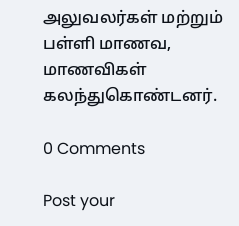அலுவலர்கள் மற்றும் பள்ளி மாணவ, மாணவிகள் கலந்துகொண்டனர்.

0 Comments

Post your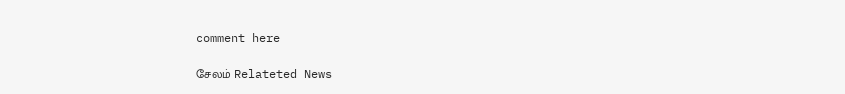comment here

சேலம் Relateted News